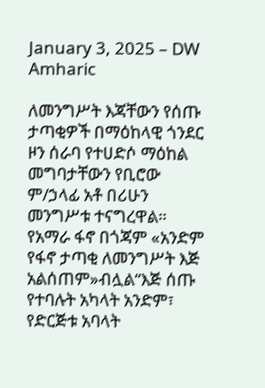January 3, 2025 – DW Amharic

ለመንግሥት እጃቸውን የሰጡ ታጣቂዎች በማዕከላዊ ጎንደር ዞን ሰራባ የተሀድሶ ማዕከል መግባታቸውን የቢሮው ም/ኃላፊ አቶ በሪሁን መንግሥቱ ተናግረዋል። የአማራ ፋኖ በጎጃም «አንድም የፋኖ ታጣቂ ለመንግሥት እጅ አልሰጠም»ብሏል“እጅ ሰጡ የተባሉት አካላት አንድም፣ የድርጅቱ አባላት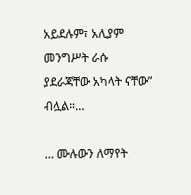አይደሉም፣ አሊያም መንግሥት ራሱ ያደራጃቸው አካላት ናቸው” ብሏል።…

… ሙሉውን ለማየት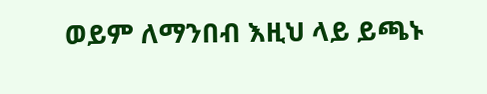ወይም ለማንበብ እዚህ ላይ ይጫኑ